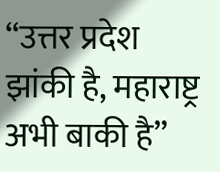“उत्तर प्रदेश झांकी है, महाराष्ट्र अभी बाकी है”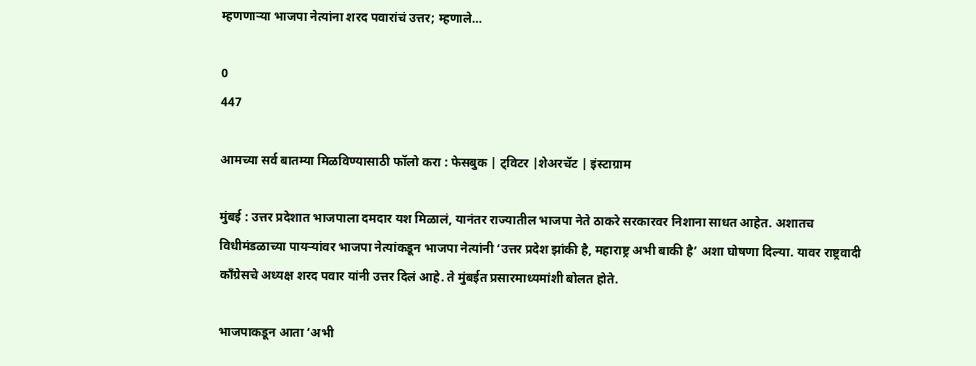म्हणणाऱ्या भाजपा नेत्यांना शरद पवारांचं उत्तर; म्हणाले…

0
447

आमच्या सर्व बातम्या मिळविण्यासाठी फॉलो करा : फेसबुक | ट्विटर |शेअरचॅट | इंस्टाग्राम

मुंबई : उत्तर प्रदेशात भाजपाला दमदार यश मिळालं, यानंतर राज्यातील भाजपा नेते ठाकरे सरकारवर निशाना साधत आहेत. अशातच विधीमंडळाच्या पायऱ्यांवर भाजपा नेत्यांकडून भाजपा नेत्यांनी ‘उत्तर प्रदेश झांकी है, महाराष्ट्र अभी बाकी है’ अशा घोषणा दिल्या. यावर राष्ट्रवादी काँग्रेसचे अध्यक्ष शरद पवार यांनी उत्तर दिलं आहे. ते मुंबईत प्रसारमाध्यमांशी बोलत होते.

भाजपाकडून आता ‘अभी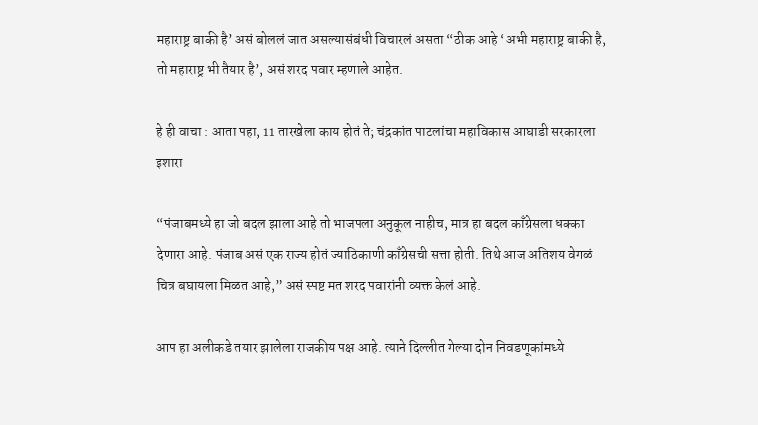महाराष्ट्र बाकी है’ असं बोललं जात असल्यासंबंधी विचारलं असता “ठीक आहे ‘अभी महाराष्ट्र बाकी है, तो महाराष्ट्र भी तैयार है’, असं शरद पवार म्हणाले आहेत.

हे ही वाचा : आता पहा, 11 तारखेला काय होतं ते; चंद्रकांत पाटलांचा महाविकास आघाडी सरकारला इशारा

“पंजाबमध्ये हा जो बदल झाला आहे तो भाजपला अनुकूल नाहीच, मात्र हा बदल काँग्रेसला धक्का देणारा आहे. पंजाब असं एक राज्य होतं ज्याठिकाणी काँग्रेसची सत्ता होती. तिथे आज अतिशय वेगळं चित्र बघायला मिळत आहे,” असं स्पष्ट मत शरद पवारांनी व्यक्त केलं आहे.

आप हा अलीकडे तयार झालेला राजकीय पक्ष आहे. त्याने दिल्लीत गेल्या दोन निवडणूकांमध्ये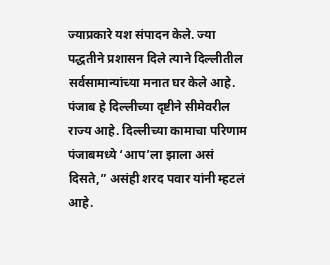ज्याप्रकारे यश संपादन केले. ज्या पद्धतीने प्रशासन दिले त्याने दिल्लीतील सर्वसामान्यांच्या मनात घर केले आहे. पंजाब हे दिल्लीच्या दृष्टीने सीमेवरील राज्य आहे. दिल्लीच्या कामाचा परिणाम पंजाबमध्ये ‘आप’ला झाला असं दिसते,” असंही शरद पवार यांनी म्हटलं आहे.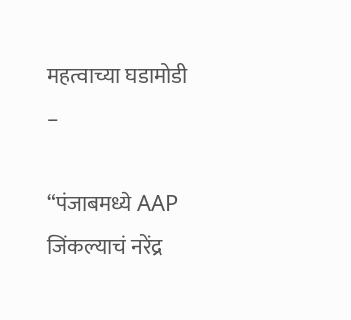महत्वाच्या घडामोडी –

“पंजाबमध्ये AAP जिंकल्याचं नरेंद्र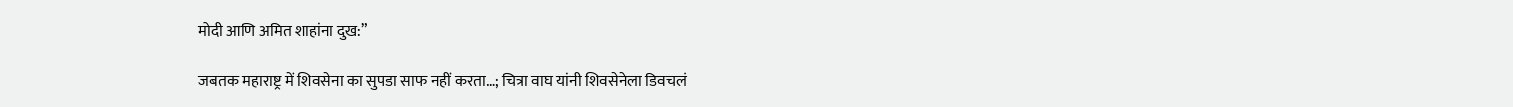मोदी आणि अमित शाहांना दुख:”

जबतक महाराष्ट्र में शिवसेना का सुपडा साफ नहीं करता…; चित्रा वाघ यांनी शिवसेनेला डिवचलं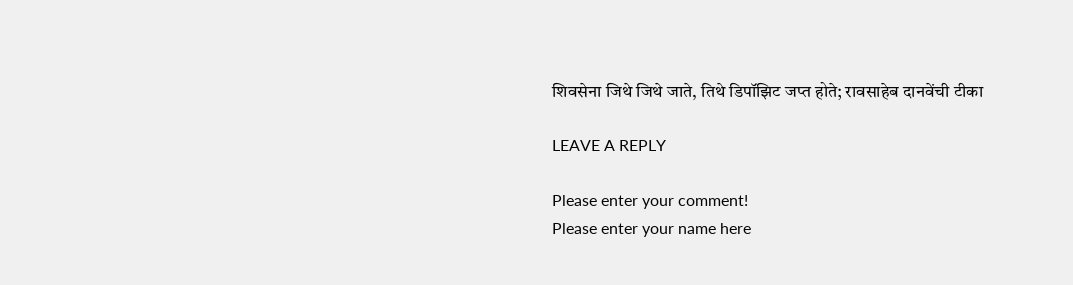शिवसेना जिथे जिथे जाते, तिथे डिपॉझिट जप्त होते; रावसाहेब दानवेंची टीका

LEAVE A REPLY

Please enter your comment!
Please enter your name here